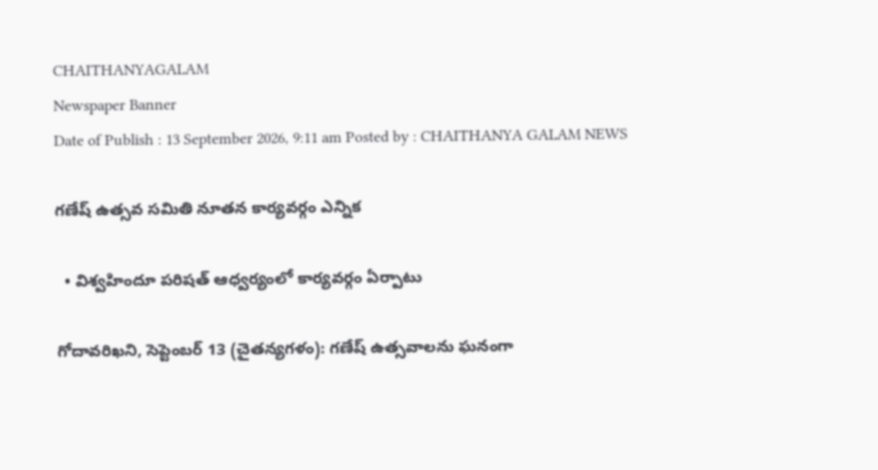CHAITHANYAGALAM
Newspaper Banner
Date of Publish : 13 September 2026, 9:11 am Posted by : CHAITHANYA GALAM NEWS

గణేష్‌ ఉత్సవ సమితి నూతన కార్యవర్గం ఎన్నిక

  • విశ్వహిందూ పరిషత్‌ ఆధ్వర్యంలో కార్యవర్గం ఏర్పాటు

గోదావరిఖని, సెప్టెంబర్‌ 13 (చైతన్యగళం): గణేష్‌ ఉత్సవాలను ఘనంగా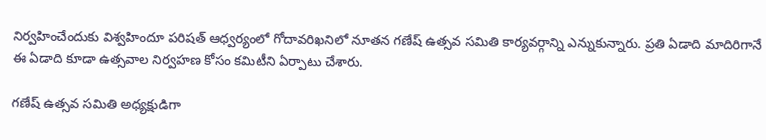నిర్వహించేందుకు విశ్వహిందూ పరిషత్‌ ఆధ్వర్యంలో గోదావరిఖనిలో నూతన గణేష్‌ ఉత్సవ సమితి కార్యవర్గాన్ని ఎన్నుకున్నారు. ప్రతి ఏడాది మాదిరిగానే ఈ ఏడాది కూడా ఉత్సవాల నిర్వహణ కోసం కమిటీని ఏర్పాటు చేశారు.

గణేష్‌ ఉత్సవ సమితి అధ్యక్షుడిగా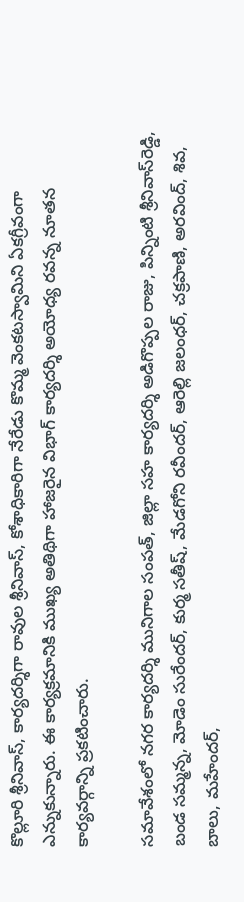కొల్లూరి శ్రీనివాస్‌, కార్యదర్శిగా రావుల శ్రీనివాస్‌, కోశాధికారిగా నేరేడు కొమ్మ వెంకటస్వామిని ఏకగ్రీవంగా ఎన్నుకున్నారు. ఈ కార్యక్రమానికి ముఖ్య అతిథిగా హాజరైన విభాగ్‌ కార్యదర్శి అయోధ్య రవన్న నూతన కార్యవర్గాన్ని ప్రకటించారు.

సమావేశంలో నగర కార్యదర్శి మునిగాల సంపత్‌, జిల్లా సహ కార్యదర్శి అడిగొప్పల రాజు, పిన్నింటి శ్రీనివాస్‌రెడ్డి, బండ సమ్మన్న, మోడెం సురేందర్‌, కుర్మ సతీష్‌, మేడగోని రవీందర్‌, ఆరెల్లి జలంధర్‌, చక్రపాణి, అరవింద్‌, శివ, బాలు, మహేందర్‌,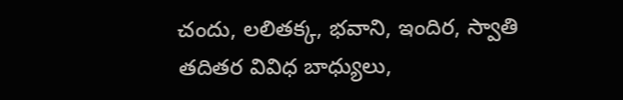చందు, లలితక్క, భవాని, ఇందిర, స్వాతి తదితర వివిధ బాధ్యులు,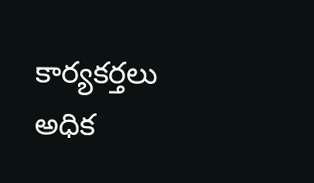కార్యకర్తలు అధిక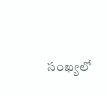సంఖ్యలో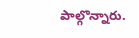పాల్గొన్నారు.